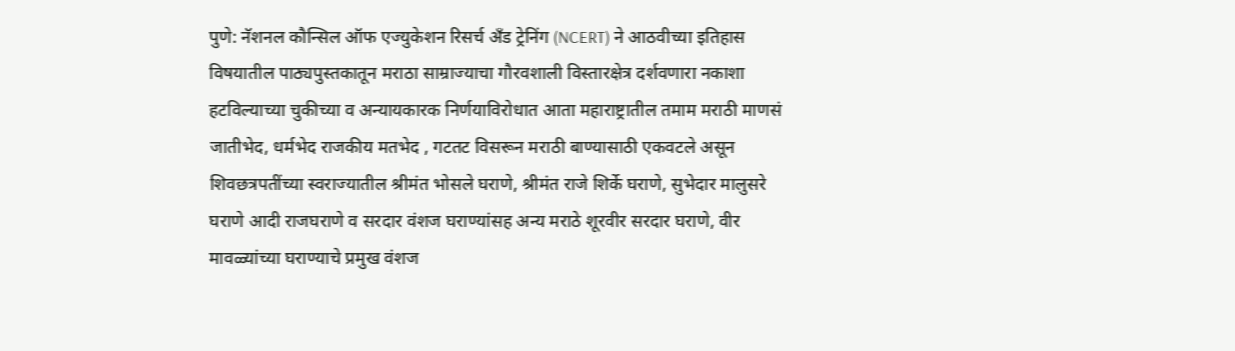पुणे: नॅशनल कौन्सिल ऑफ एज्युकेशन रिसर्च अँड ट्रेनिंग (NCERT) ने आठवीच्या इतिहास विषयातील पाठ्यपुस्तकातून मराठा साम्राज्याचा गौरवशाली विस्तारक्षेत्र दर्शवणारा नकाशा हटविल्याच्या चुकीच्या व अन्यायकारक निर्णयाविरोधात आता महाराष्ट्रातील तमाम मराठी माणसं जातीभेद, धर्मभेद राजकीय मतभेद , गटतट विसरून मराठी बाण्यासाठी एकवटले असून शिवछत्रपतींच्या स्वराज्यातील श्रीमंत भोसले घराणे, श्रीमंत राजे शिर्के घराणे, सुभेदार मालुसरे घराणे आदी राजघराणे व सरदार वंशज घराण्यांसह अन्य मराठे शूरवीर सरदार घराणे, वीर मावळ्यांच्या घराण्याचे प्रमुख वंशज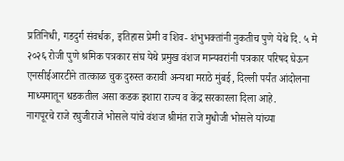प्रतिनिधी, गडदुर्ग संवर्धक, इतिहास प्रेमी व शिव- शंभुभक्तांनी नुकतीच पुणे येथे दि. ५ मे २०२६ रोजी पुणे श्रमिक पत्रकार संघ येथे प्रमुख वंशज मान्यवरांनी पत्रकार परिषद घेऊन एनसीईआरटीने तात्काळ चुक दुरुस्त करावी अन्यथा मराठे मुंबई, दिल्ली पर्यंत आंदोलना माध्यमातून धडकतील असा कडक इशारा राज्य व केंद्र सरकारला दिला आहे.
नागपूरचे राजे रघुजीराजे भोसले यांचे वंशज श्रीमंत राजे मुधोजी भोसले यांच्या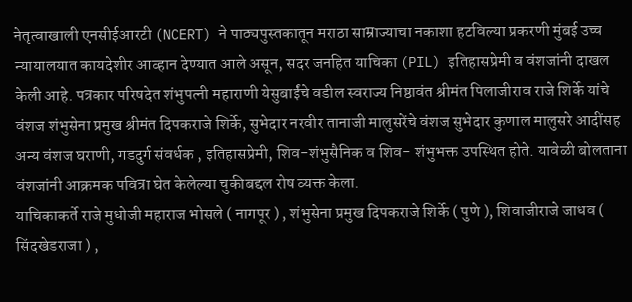नेतृत्वाखाली एनसीईआरटी (NCERT) ने पाठ्यपुस्तकातून मराठा साम्राज्याचा नकाशा हटविल्या प्रकरणी मुंबई उच्च न्यायालयात कायदेशीर आव्हान देण्यात आले असून, सदर जनहित याचिका (PIL) इतिहासप्रेमी व वंशजांनी दाखल केली आहे. पत्रकार परिषदेत शंभुपत्नी महाराणी येसुबाईंचे वडील स्वराज्य निष्ठावंत श्रीमंत पिलाजीराव राजे शिर्के यांचे वंशज शंभुसेना प्रमुख श्रीमंत दिपकराजे शिर्के, सुभेदार नरवीर तानाजी मालुसरेंचे वंशज सुभेदार कुणाल मालुसरे आदींसह अन्य वंशज घराणी, गडदुर्ग संवर्धक , इतिहासप्रेमी, शिव-शंभुसैनिक व शिव- शंभुभक्त उपस्थित होते. यावेळी बोलताना वंशजांनी आक्रमक पवित्रा घेत केलेल्या चुकीबद्दल रोष व्यक्त केला.
याचिकाकर्ते राजे मुधोजी महाराज भोसले ( नागपूर ) , शंभुसेना प्रमुख दिपकराजे शिर्के ( पुणे ), शिवाजीराजे जाधव ( सिंदखेडराजा ) ,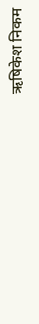ऋषिकेश निकम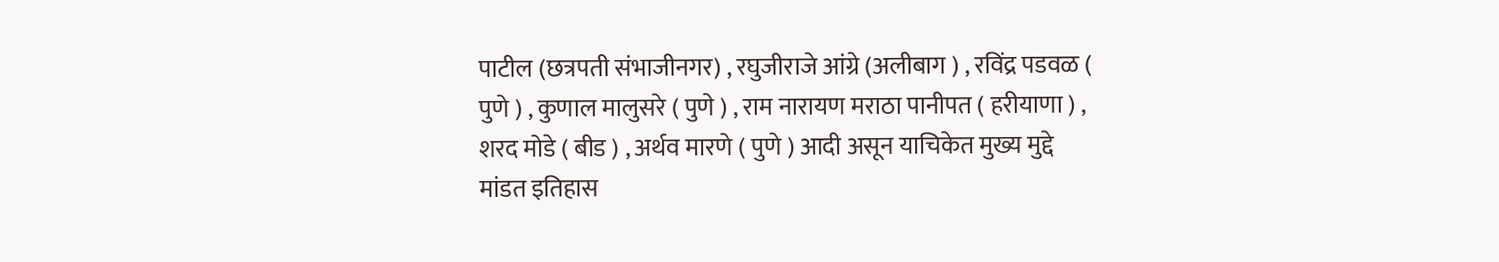पाटील (छत्रपती संभाजीनगर) , रघुजीराजे आंग्रे (अलीबाग ) , रविंद्र पडवळ ( पुणे ) , कुणाल मालुसरे ( पुणे ) , राम नारायण मराठा पानीपत ( हरीयाणा ) , शरद मोडे ( बीड ) , अर्थव मारणे ( पुणे ) आदी असून याचिकेत मुख्य मुद्दे मांडत इतिहास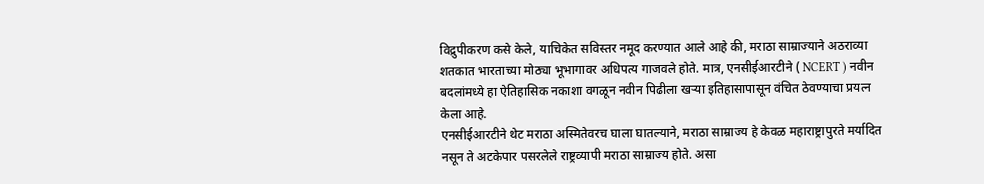विद्रुपीकरण कसे केले, याचिकेत सविस्तर नमूद करण्यात आले आहे की, मराठा साम्राज्याने अठराव्या शतकात भारताच्या मोठ्या भूभागावर अधिपत्य गाजवले होते. मात्र, एनसीईआरटीने ( NCERT ) नवीन बदलांमध्ये हा ऐतिहासिक नकाशा वगळून नवीन पिढीला खऱ्या इतिहासापासून वंचित ठेवण्याचा प्रयत्न केला आहे.
एनसीईआरटीने थेट मराठा अस्मितेवरच घाला घातल्याने, मराठा साम्राज्य हे केवळ महाराष्ट्रापुरते मर्यादित नसून ते अटकेपार पसरलेले राष्ट्रव्यापी मराठा साम्राज्य होते. असा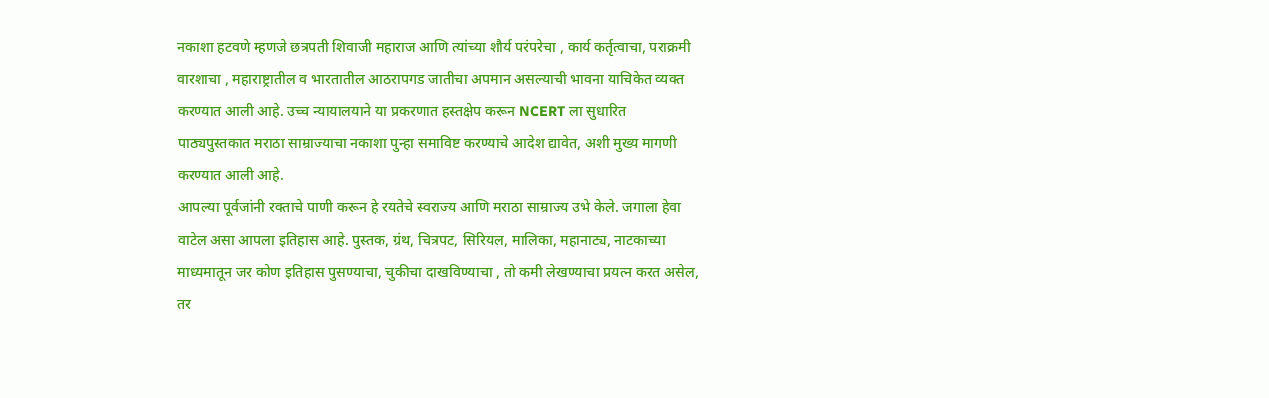नकाशा हटवणे म्हणजे छत्रपती शिवाजी महाराज आणि त्यांच्या शौर्य परंपरेचा , कार्य कर्तृत्वाचा, पराक्रमी वारशाचा , महाराष्ट्रातील व भारतातील आठरापगड जातीचा अपमान असल्याची भावना याचिकेत व्यक्त करण्यात आली आहे. उच्च न्यायालयाने या प्रकरणात हस्तक्षेप करून NCERT ला सुधारित पाठ्यपुस्तकात मराठा साम्राज्याचा नकाशा पुन्हा समाविष्ट करण्याचे आदेश द्यावेत, अशी मुख्य मागणी करण्यात आली आहे.
आपल्या पूर्वजांनी रक्ताचे पाणी करून हे रयतेचे स्वराज्य आणि मराठा साम्राज्य उभे केले. जगाला हेवा वाटेल असा आपला इतिहास आहे. पुस्तक, ग्रंथ, चित्रपट, सिरियल, मालिका, महानाट्य, नाटकाच्या माध्यमातून जर कोण इतिहास पुसण्याचा, चुकीचा दाखविण्याचा , तो कमी लेखण्याचा प्रयत्न करत असेल, तर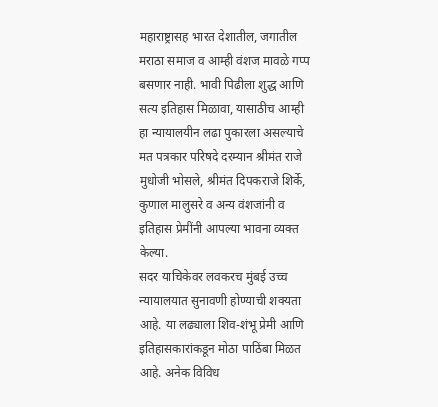महाराष्ट्रासह भारत देशातील, जगातील मराठा समाज व आम्ही वंशज मावळे गप्प बसणार नाही. भावी पिढीला शुद्ध आणि सत्य इतिहास मिळावा, यासाठीच आम्ही हा न्यायालयीन लढा पुकारला असल्याचे मत पत्रकार परिषदे दरम्यान श्रीमंत राजे मुधोजी भोसले, श्रीमंत दिपकराजे शिर्के, कुणाल मालुसरे व अन्य वंशजांनी व इतिहास प्रेमींनी आपल्या भावना व्यक्त केल्या.
सदर याचिकेवर लवकरच मुंबई उच्च न्यायालयात सुनावणी होण्याची शक्यता आहे. या लढ्याला शिव-शंभू प्रेमी आणि इतिहासकारांकडून मोठा पाठिंबा मिळत आहे. अनेक विविध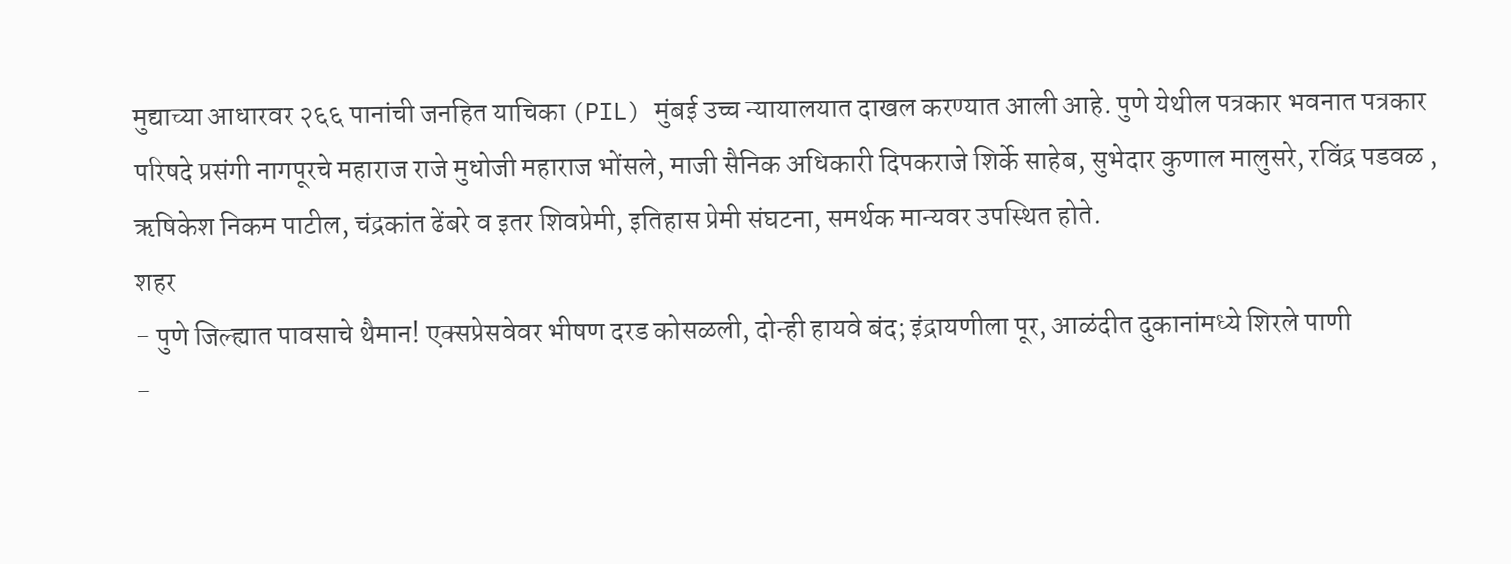मुद्याच्या आधारवर २६६ पानांची जनहित याचिका (PIL) मुंबई उच्च न्यायालयात दाखल करण्यात आली आहे. पुणे येथील पत्रकार भवनात पत्रकार परिषदे प्रसंगी नागपूरचे महाराज राजे मुधोजी महाराज भोंसले, माजी सैनिक अधिकारी दिपकराजे शिर्के साहेब, सुभेदार कुणाल मालुसरे, रविंद्र पडवळ , ऋषिकेश निकम पाटील, चंद्रकांत ढेंबरे व इतर शिवप्रेमी, इतिहास प्रेमी संघटना, समर्थक मान्यवर उपस्थित होते.
शहर
- पुणे जिल्ह्यात पावसाचे थैमान! एक्सप्रेसवेवर भीषण दरड कोसळली, दोन्ही हायवे बंद; इंद्रायणीला पूर, आळंदीत दुकानांमध्ये शिरले पाणी
-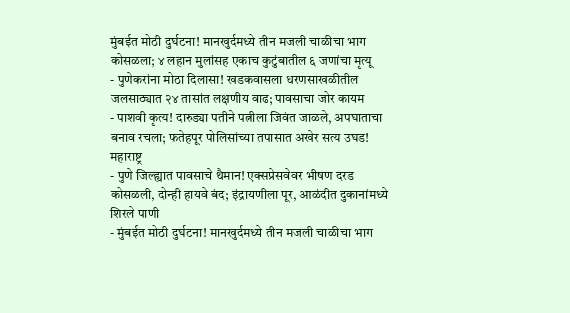मुंबईत मोठी दुर्घटना! मानखुर्दमध्ये तीन मजली चाळीचा भाग कोसळला; ४ लहान मुलांसह एकाच कुटुंबातील ६ जणांचा मृत्यू
- पुणेकरांना मोठा दिलासा! खडकवासला धरणसाखळीतील जलसाठ्यात २४ तासांत लक्षणीय वाढ; पावसाचा जोर कायम
- पाशवी कृत्य! दारुड्या पतीने पत्नीला जिवंत जाळले, अपघाताचा बनाव रचला; फतेहपूर पोलिसांच्या तपासात अखेर सत्य उघड!
महाराष्ट्र
- पुणे जिल्ह्यात पावसाचे थैमान! एक्सप्रेसवेवर भीषण दरड कोसळली, दोन्ही हायवे बंद; इंद्रायणीला पूर, आळंदीत दुकानांमध्ये शिरले पाणी
- मुंबईत मोठी दुर्घटना! मानखुर्दमध्ये तीन मजली चाळीचा भाग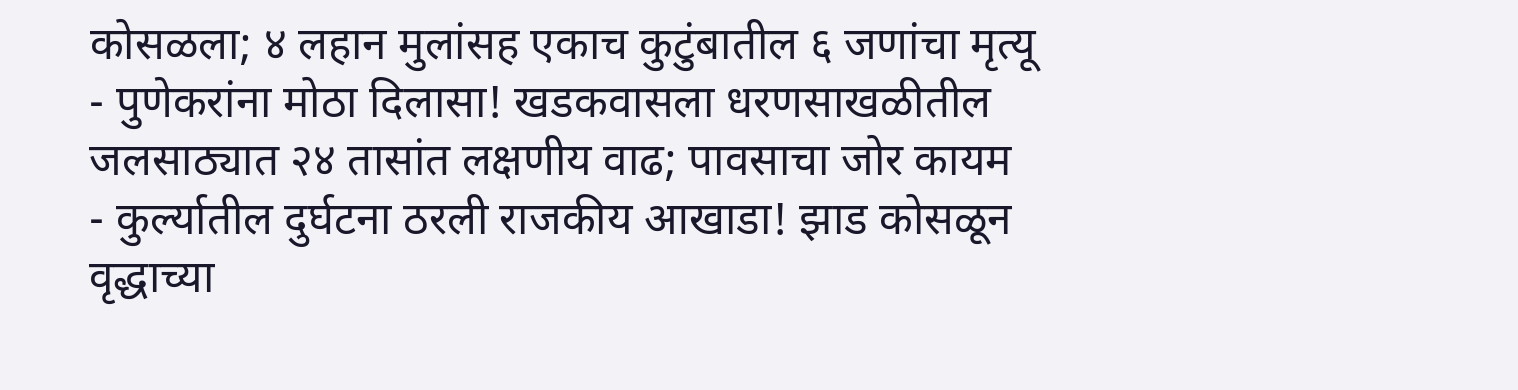कोसळला; ४ लहान मुलांसह एकाच कुटुंबातील ६ जणांचा मृत्यू
- पुणेकरांना मोठा दिलासा! खडकवासला धरणसाखळीतील जलसाठ्यात २४ तासांत लक्षणीय वाढ; पावसाचा जोर कायम
- कुर्ल्यातील दुर्घटना ठरली राजकीय आखाडा! झाड कोसळून वृद्धाच्या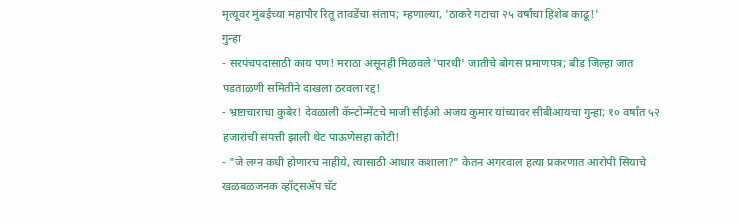मृत्यूवर मुंबईच्या महापौर रितू तावडेंचा संताप; म्हणाल्या, 'ठाकरे गटाचा २५ वर्षांचा हिशेब काढू!'
गुन्हा
- सरपंचपदासाठी काय पण! मराठा असूनही मिळवले 'पारधी' जातीचे बोगस प्रमाणपत्र; बीड जिल्हा जात पडताळणी समितीने दाखला ठरवला रद्द!
- भ्रष्टाचाराचा कुबेर! देवळाली कॅन्टोन्मेंटचे माजी सीईओ अजय कुमार यांच्यावर सीबीआयचा गुन्हा; १० वर्षांत ५२ हजारांची संपत्ती झाली थेट पाऊणेसहा कोटी!
- "जे लग्न कधी होणारच नाहीये, त्यासाठी आधार कशाला?" केतन अगरवाल हत्या प्रकरणात आरोपी सियाचे खळबळजनक व्हॉट्सॲप चॅट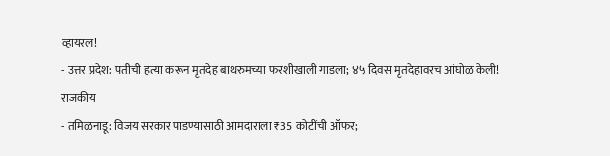व्हायरल!
- उत्तर प्रदेश: पतीची हत्या करून मृतदेह बाथरुमच्या फरशीखाली गाडला; ४५ दिवस मृतदेहावरच आंघोळ केली!
राजकीय
- तमिळनाडू: विजय सरकार पाडण्यासाठी आमदाराला ₹35 कोटींची ऑफर;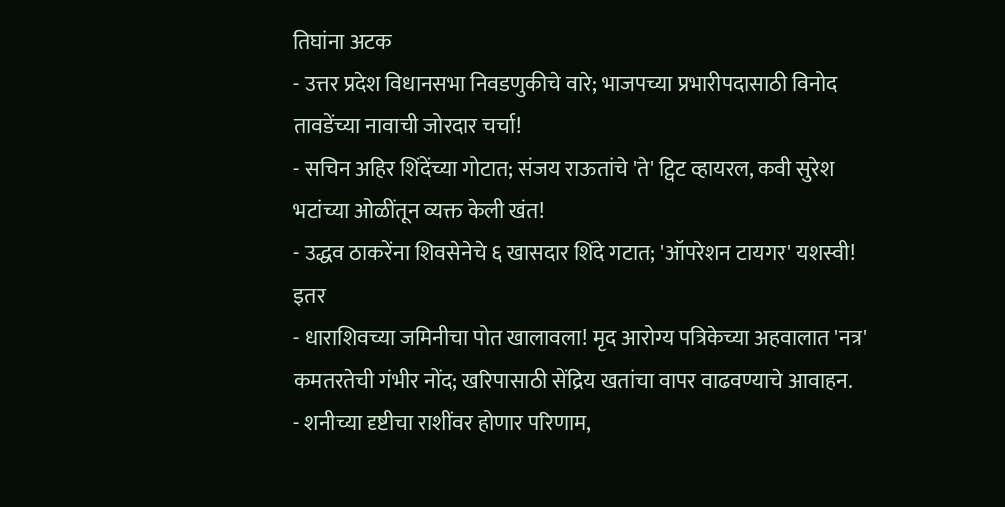तिघांना अटक
- उत्तर प्रदेश विधानसभा निवडणुकीचे वारे; भाजपच्या प्रभारीपदासाठी विनोद तावडेंच्या नावाची जोरदार चर्चा!
- सचिन अहिर शिंदेंच्या गोटात; संजय राऊतांचे 'ते' ट्विट व्हायरल, कवी सुरेश भटांच्या ओळींतून व्यक्त केली खंत!
- उद्धव ठाकरेंना शिवसेनेचे ६ खासदार शिंदे गटात; 'ऑपरेशन टायगर' यशस्वी!
इतर
- धाराशिवच्या जमिनीचा पोत खालावला! मृद आरोग्य पत्रिकेच्या अहवालात 'नत्र' कमतरतेची गंभीर नोंद; खरिपासाठी सेंद्रिय खतांचा वापर वाढवण्याचे आवाहन.
- शनीच्या दृष्टीचा राशींवर होणार परिणाम,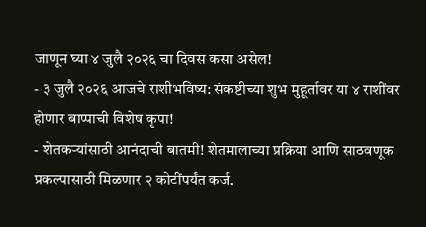जाणून घ्या ४ जुलै २०२६ चा दिवस कसा असेल!
- ३ जुलै २०२६ आजचे राशीभविष्य: संकष्टीच्या शुभ मुहूर्तावर या ४ राशींवर होणार बाप्पाची विशेष कृपा!
- शेतकऱ्यांसाठी आनंदाची बातमी! शेतमालाच्या प्रक्रिया आणि साठवणूक प्रकल्पासाठी मिळणार २ कोटींपर्यंत कर्ज.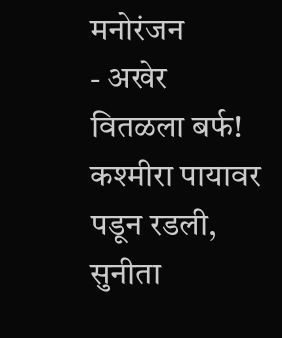मनोरंजन
- अखेर वितळला बर्फ! कश्मीरा पायावर पडून रडली, सुनीता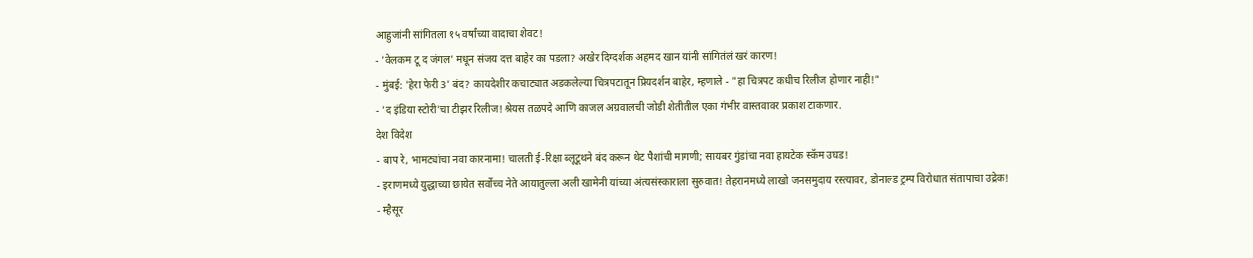आहुजांनी सांगितला १५ वर्षांच्या वादाचा शेवट!
- 'वेलकम टू द जंगल' मधून संजय दत्त बाहेर का पडला? अखेर दिग्दर्शक अहमद खान यांनी सांगितंलं खरं कारण!
- मुंबई: 'हेरा फेरी 3' बंद? कायदेशीर कचाट्यात अडकलेल्या चित्रपटातून प्रियदर्शन बाहेर, म्हणाले - "हा चित्रपट कधीच रिलीज होणार नाही!"
- 'द इंडिया स्टोरी'चा टीझर रिलीज! श्रेयस तळपदे आणि काजल अग्रवालची जोडी शेतीतील एका गंभीर वास्तवावर प्रकाश टाकणार.
देश विदेश
- बाप रे, भामट्यांचा नवा कारनामा! चालती ई-रिक्षा ब्लूटूथने बंद करून थेट पैशांची मागणी; सायबर गुंडांचा नवा हायटेक स्कॅम उघड!
- इराणमध्ये युद्धाच्या छायेत सर्वोच्च नेते आयातुल्ला अली खामेनी यांच्या अंत्यसंस्काराला सुरुवात! तेहरानमध्ये लाखो जनसमुदाय रस्त्यावर, डोनाल्ड ट्रम्प विरोधात संतापाचा उद्रेक!
- म्हैसूर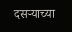दसऱ्याच्या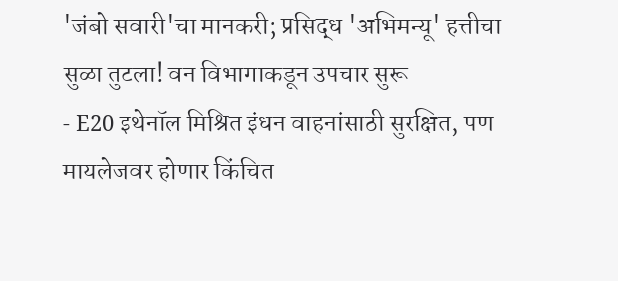'जंबो सवारी'चा मानकरी; प्रसिद्ध 'अभिमन्यू' हत्तीचा सुळा तुटला! वन विभागाकडून उपचार सुरू
- E20 इथेनॉल मिश्रित इंधन वाहनांसाठी सुरक्षित, पण मायलेजवर होणार किंचित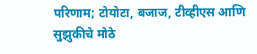परिणाम; टोयोटा, बजाज, टीव्हीएस आणि सुझुकीचे मोठे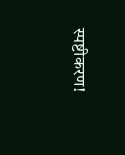स्पष्टीकरण!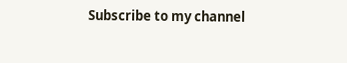Subscribe to my channel